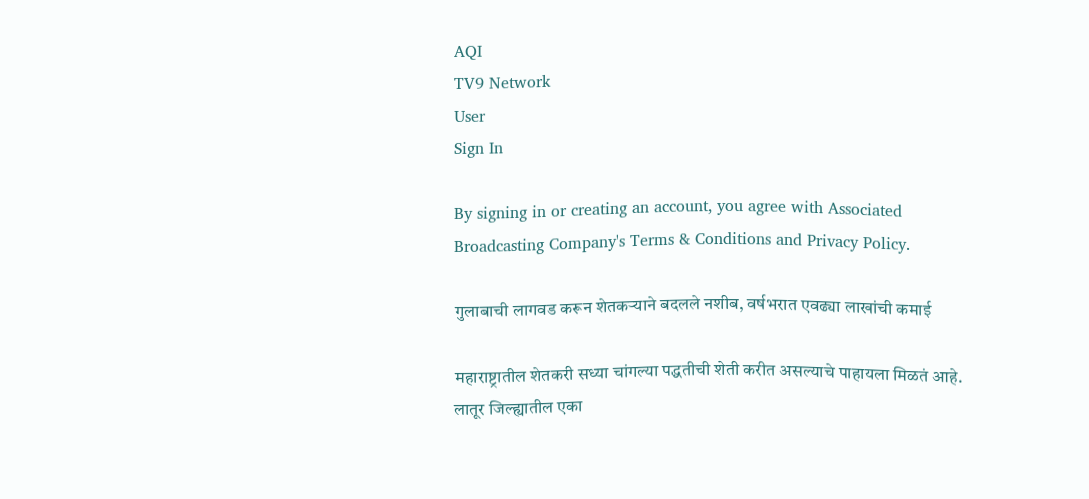AQI
TV9 Network
User
Sign In

By signing in or creating an account, you agree with Associated Broadcasting Company's Terms & Conditions and Privacy Policy.

गुलाबाची लागवड करून शेतकऱ्याने बदलले नशीब, वर्षभरात एवढ्या लाखांची कमाई

महाराष्ट्रातील शेतकरी सध्या चांगल्या पद्धतीची शेती करीत असल्याचे पाहायला मिळतं आहे. लातूर जिल्ह्यातील एका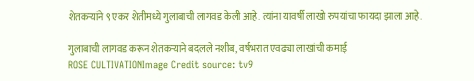शेतकऱ्यांने ९ एकर शेतीमध्ये गुलाबाची लागवड केली आहे. त्यांना यावर्षी लाखो रुपयांचा फायदा झाला आहे.

गुलाबाची लागवड करून शेतकऱ्याने बदलले नशीब, वर्षभरात एवढ्या लाखांची कमाई
ROSE CULTIVATIONImage Credit source: tv9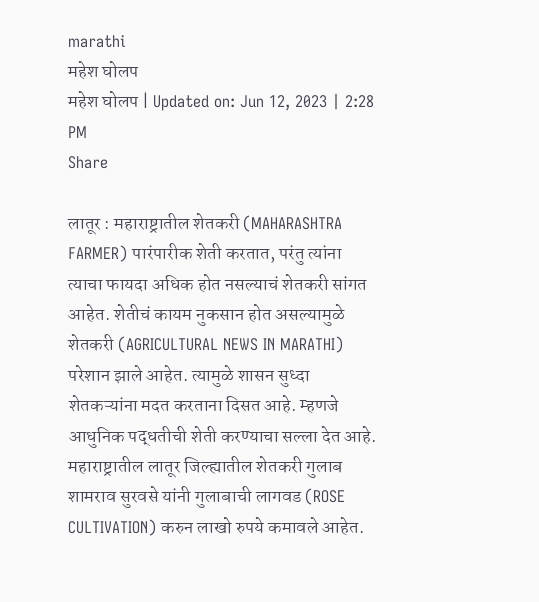marathi
महेश घोलप
महेश घोलप | Updated on: Jun 12, 2023 | 2:28 PM
Share

लातूर : महाराष्ट्रातील शेतकरी (MAHARASHTRA FARMER) पारंपारीक शेती करतात, परंतु त्यांना त्याचा फायदा अधिक होत नसल्याचं शेतकरी सांगत आहेत. शेतीचं कायम नुकसान होत असल्यामुळे शेतकरी (AGRICULTURAL NEWS IN MARATHI) परेशान झाले आहेत. त्यामुळे शासन सुध्दा शेतकऱ्यांना मदत करताना दिसत आहे. म्हणजे आधुनिक पद्धतीची शेती करण्याचा सल्ला देत आहे. महाराष्ट्रातील लातूर जिल्ह्यातील शेतकरी गुलाब शामराव सुरवसे यांनी गुलाबाची लागवड (ROSE CULTIVATION) करुन लाखो रुपये कमावले आहेत.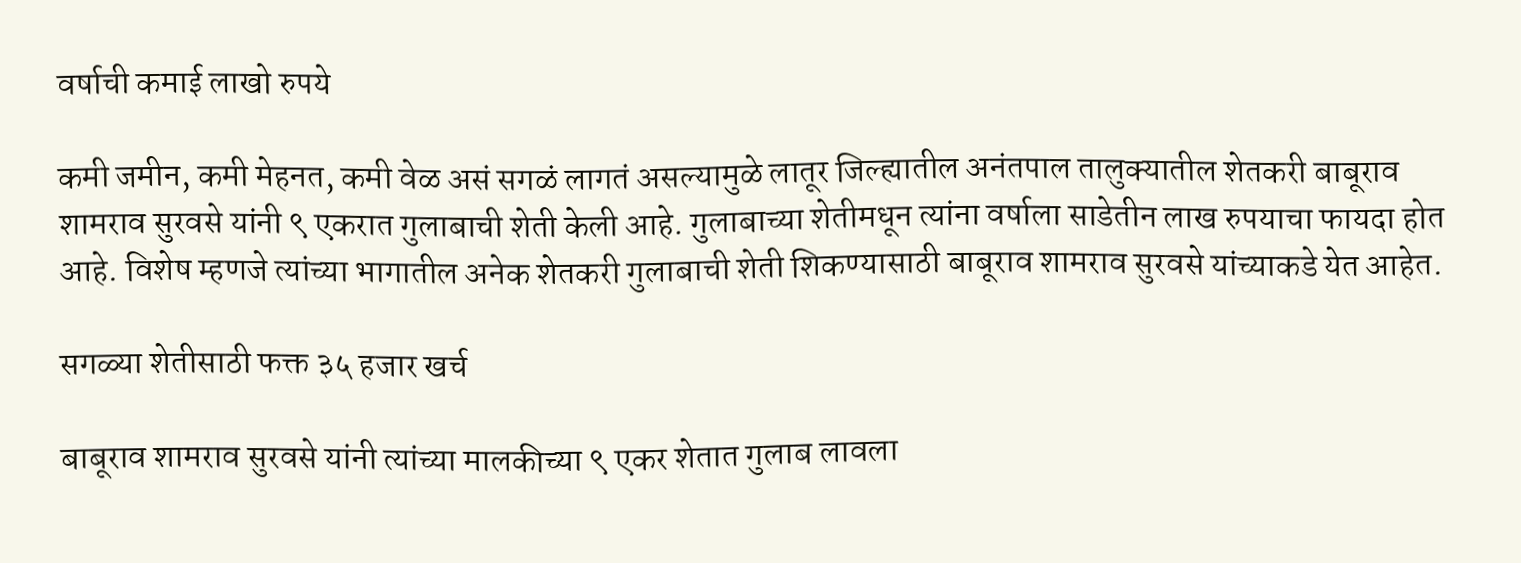वर्षाची कमाई लाखो रुपये

कमी जमीन, कमी मेहनत, कमी वेळ असं सगळं लागतं असल्यामुळे लातूर जिल्ह्यातील अनंतपाल तालुक्यातील शेतकरी बाबूराव शामराव सुरवसे यांनी ९ एकरात गुलाबाची शेती केली आहे. गुलाबाच्या शेतीमधून त्यांना वर्षाला साडेतीन लाख रुपयाचा फायदा होत आहे. विशेष म्हणजे त्यांच्या भागातील अनेक शेतकरी गुलाबाची शेती शिकण्यासाठी बाबूराव शामराव सुरवसे यांच्याकडे येत आहेत.

सगळ्या शेतीसाठी फक्त ३५ हजार खर्च

बाबूराव शामराव सुरवसे यांनी त्यांच्या मालकीच्या ९ एकर शेतात गुलाब लावला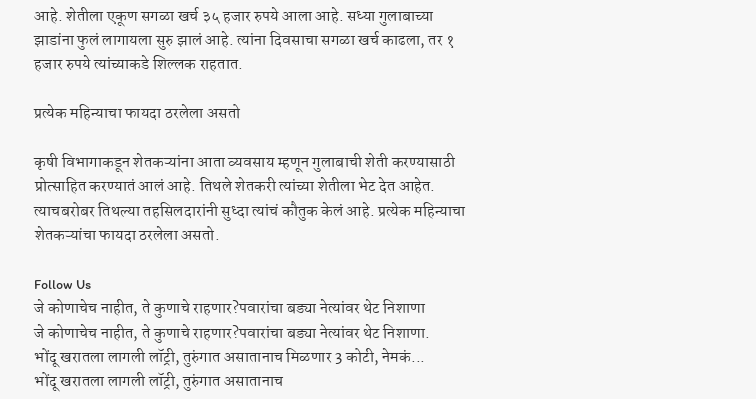आहे. शेतीला एकूण सगळा खर्च ३५ हजार रुपये आला आहे. सध्या गुलाबाच्या झाडांना फुलं लागायला सुरु झालं आहे. त्यांना दिवसाचा सगळा खर्च काढला, तर १ हजार रुपये त्यांच्याकडे शिल्लक राहतात.

प्रत्येक महिन्याचा फायदा ठरलेला असतो

कृषी विभागाकडून शेतकऱ्यांना आता व्यवसाय म्हणून गुलाबाची शेती करण्यासाठी प्रोत्साहित करण्यातं आलं आहे. तिथले शेतकरी त्यांच्या शेतीला भेट देत आहेत. त्याचबरोबर तिथल्या तहसिलदारांनी सुध्दा त्यांचं कौतुक केलं आहे. प्रत्येक महिन्याचा शेतकऱ्यांचा फायदा ठरलेला असतो.

Follow Us
जे कोणाचेच नाहीत, ते कुणाचे राहणार?पवारांचा बड्या नेत्यांवर थेट निशाणा
जे कोणाचेच नाहीत, ते कुणाचे राहणार?पवारांचा बड्या नेत्यांवर थेट निशाणा.
भोंदू खरातला लागली लॉट्री, तुरुंगात असातानाच मिळणार 3 कोटी, नेमकं...
भोंदू खरातला लागली लॉट्री, तुरुंगात असातानाच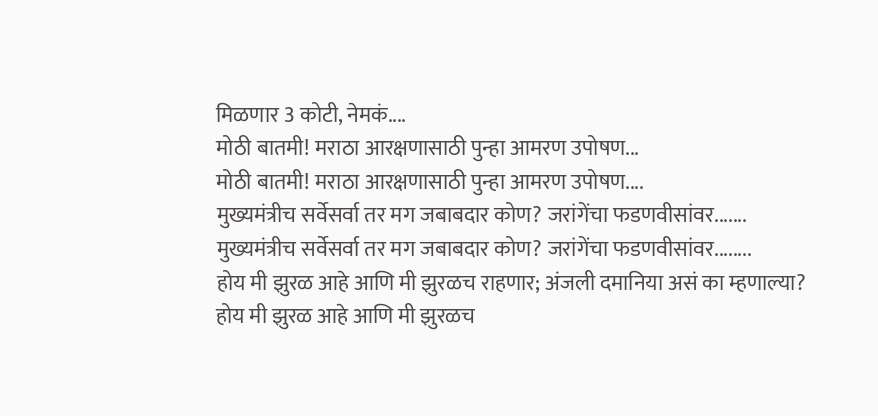मिळणार 3 कोटी, नेमकं....
मोठी बातमी! मराठा आरक्षणासाठी पुन्हा आमरण उपोषण...
मोठी बातमी! मराठा आरक्षणासाठी पुन्हा आमरण उपोषण....
मुख्यमंत्रीच सर्वेसर्वा तर मग जबाबदार कोण? जरांगेंचा फडणवीसांवर.......
मुख्यमंत्रीच सर्वेसर्वा तर मग जबाबदार कोण? जरांगेंचा फडणवीसांवर........
होय मी झुरळ आहे आणि मी झुरळच राहणार; अंजली दमानिया असं का म्हणाल्या?
होय मी झुरळ आहे आणि मी झुरळच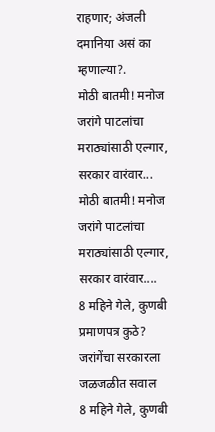राहणार; अंजली दमानिया असं का म्हणाल्या?.
मोठी बातमी! मनोज जरांगे पाटलांचा मराठ्यांसाठी एल्गार, सरकार वारंवार...
मोठी बातमी! मनोज जरांगे पाटलांचा मराठ्यांसाठी एल्गार, सरकार वारंवार....
8 महिने गेले, कुणबी प्रमाणपत्र कुठे? जरांगेंचा सरकारला जळजळीत सवाल
8 महिने गेले, कुणबी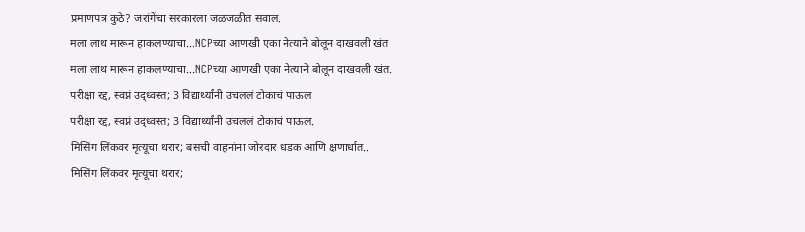प्रमाणपत्र कुठे? जरांगेंचा सरकारला जळजळीत सवाल.
मला लाथ मारून हाकलण्याचा...NCPच्या आणखी एका नेत्याने बोलून दाखवली खंत
मला लाथ मारून हाकलण्याचा...NCPच्या आणखी एका नेत्याने बोलून दाखवली खंत.
परीक्षा रद्द, स्वप्नं उद्ध्वस्त; 3 विद्यार्थ्यांनी उचललं टोकाचं पाऊल
परीक्षा रद्द, स्वप्नं उद्ध्वस्त; 3 विद्यार्थ्यांनी उचललं टोकाचं पाऊल.
मिसिंग लिंकवर मृत्यूचा थरार; बसची वाहनांना जोरदार धडक आणि क्षणार्धात..
मिसिंग लिंकवर मृत्यूचा थरार;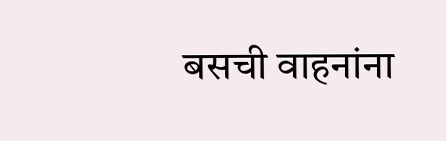बसची वाहनांना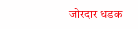जोरदार धडक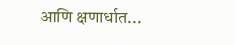आणि क्षणार्धात...